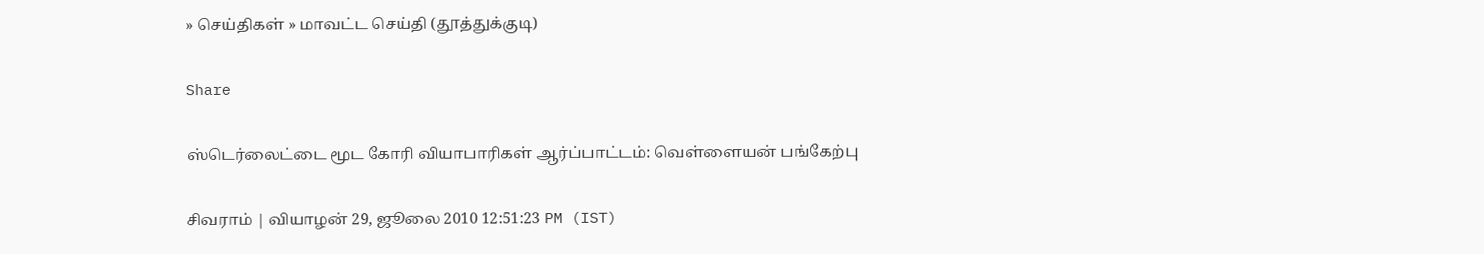» செய்திகள் » மாவட்ட செய்தி (தூத்துக்குடி)

Share

ஸ்டெர்லைட்டை மூட கோரி வியாபாரிகள் ஆர்ப்பாட்டம்: வெள்ளையன் பங்கேற்பு

சிவராம் | வியாழன் 29, ஜூலை 2010 12:51:23 PM (IST)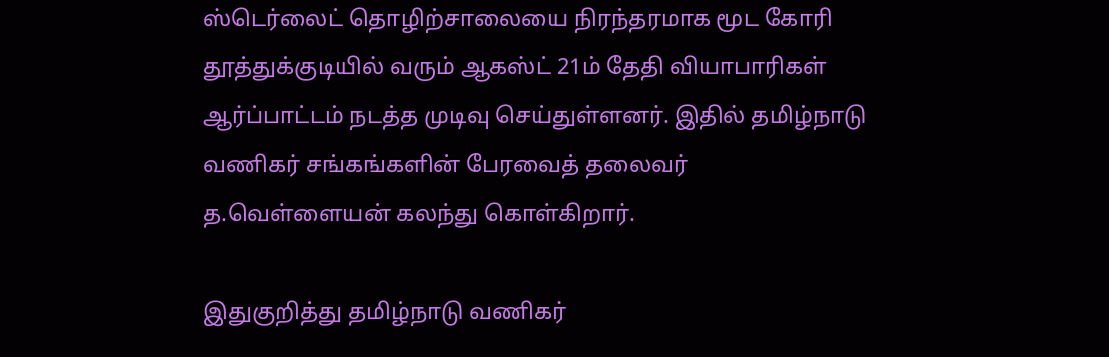ஸ்டெர்லைட் தொழிற்சாலையை நிரந்தரமாக மூட கோரி தூத்துக்குடியில் வரும் ஆகஸ்ட் 21ம் தேதி வியாபாரிகள் ஆர்ப்பாட்டம் நடத்த முடிவு செய்துள்ளனர். இதில் தமிழ்நாடு வணிகர் சங்கங்களின் பேரவைத் தலைவர் த.வெள்ளையன் கலந்து கொள்கிறார்.

இதுகுறித்து தமிழ்நாடு வணிகர்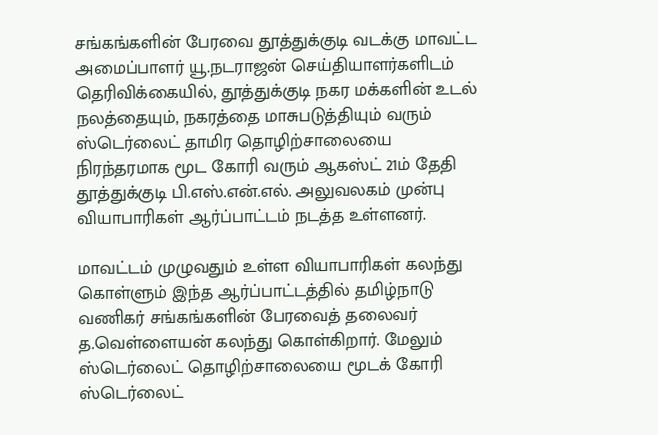சங்கங்களின் பேரவை தூத்துக்குடி வடக்கு மாவட்ட அமைப்பாளர் யூ.நடராஜன் செய்தியாளர்களிடம் தெரிவிக்கையில், தூத்துக்குடி நகர மக்களின் உடல் நலத்தையும், நகரத்தை மாசுபடுத்தியும் வரும் ஸ்டெர்லைட் தாமிர தொழிற்சாலையை நிரந்தரமாக மூட கோரி வரும் ஆகஸ்ட் 21ம் தேதி தூத்துக்குடி பி.எஸ்.என்.எல். அலுவலகம் முன்பு வியாபாரிகள் ஆர்ப்பாட்டம் நடத்த உள்ளனர்.

மாவட்டம் முழுவதும் உள்ள வியாபாரிகள் கலந்து கொள்ளும் இந்த ஆர்ப்பாட்டத்தில் தமிழ்நாடு வணிகர் சங்கங்களின் பேரவைத் தலைவர் த.வெள்ளையன் கலந்து கொள்கிறார். மேலும் ஸ்டெர்லைட் தொழிற்சாலையை மூடக் கோரி ஸ்டெர்லைட்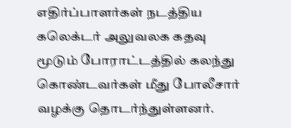எதிர்ப்பாளர்கள் நடத்திய கலெக்டர் அலுவலக கதவு மூடும் போராட்டத்தில் கலந்து கொண்டவர்கள் மீது போலீசார் வழக்கு தொடர்ந்துள்ளனர்.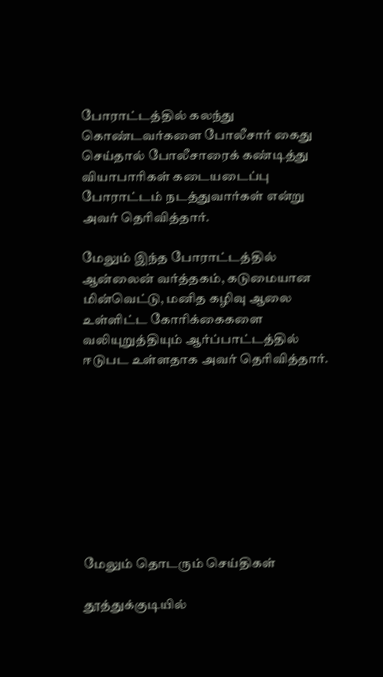போராட்டத்தில் கலந்து கொண்டவர்களை போலீசார் கைது செய்தால் போலீசாரைக் கண்டித்து வியாபாரிகள் கடையடைப்பு போராட்டம் நடத்துவார்கள் என்று அவர் தெரிவித்தார்.

மேலும் இந்த போராட்டத்தில் ஆன்லைன் வர்த்தகம், கடுமையான மின்வெட்டு, மனித கழிவு ஆலை உள்ளிட்ட கோரிக்கைகளை வலியுறுத்தியும் ஆர்ப்பாட்டத்தில் ஈடுபட உள்ளதாக அவர் தெரிவித்தார்.









மேலும் தொடரும் செய்திகள்

தூத்துக்குடியில்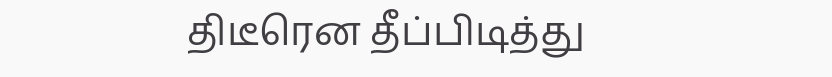திடீரென தீப்பிடித்து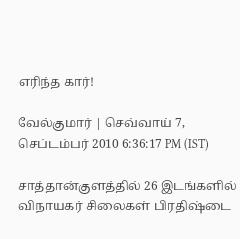எரிந்த கார்!

வேல்குமார் | செவ்வாய் 7, செப்டம்பர் 2010 6:36:17 PM (IST)

சாத்தான்குளத்தில் 26 இடங்களில் விநாயகர் சிலைகள் பிரதிஷ்டை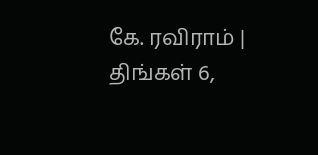கே. ரவிராம் | திங்கள் 6,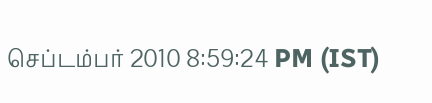செப்டம்பர் 2010 8:59:24 PM (IST)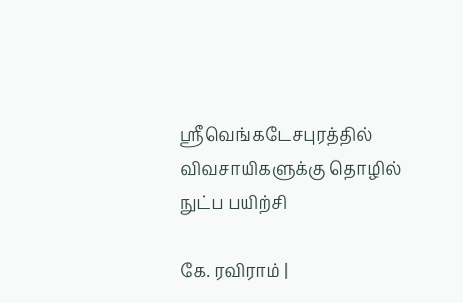ஸ்ரீவெங்கடேசபுரத்தில் விவசாயிகளுக்கு தொழில் நுட்ப பயிற்சி

கே. ரவிராம் |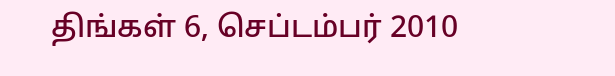திங்கள் 6, செப்டம்பர் 2010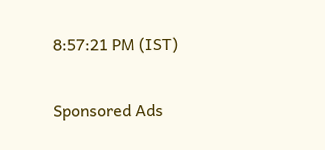8:57:21 PM (IST)

Sponsored Ads